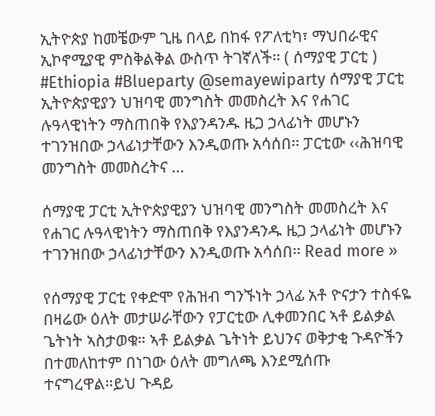ኢትዮጵያ ከመቼውም ጊዜ በላይ በከፋ የፖለቲካ፣ ማህበራዊና ኢኮኖሚያዊ ምስቅልቅል ውስጥ ትገኛለች፡፡ ( ሰማያዊ ፓርቲ ) #Ethiopia #Blueparty @semayewiparty ሰማያዊ ፓርቲ ኢትዮጵያዊያን ህዝባዊ መንግስት መመስረት እና የሐገር ሉዓላዊነትን ማስጠበቅ የእያንዳንዱ ዜጋ ኃላፊነት መሆኑን ተገንዝበው ኃላፊነታቸውን እንዲወጡ አሳሰበ፡፡ ፓርቲው ‹‹ሕዝባዊ መንግስት መመስረትና …

ሰማያዊ ፓርቲ ኢትዮጵያዊያን ህዝባዊ መንግስት መመስረት እና የሐገር ሉዓላዊነትን ማስጠበቅ የእያንዳንዱ ዜጋ ኃላፊነት መሆኑን ተገንዝበው ኃላፊነታቸውን እንዲወጡ አሳሰበ፡፡ Read more »

የሰማያዊ ፓርቲ የቀድሞ የሕዝብ ግንኙነት ኃላፊ አቶ ዮናታን ተስፋዬ በዛሬው ዕለት መታሠራቸውን የፓርቲው ሊቀመንበር ኣቶ ይልቃል ጌትነት ኣስታወቁ። ኣቶ ይልቃል ጌትነት ይህንና ወቅታቂ ጉዳዮችን በተመለከተም በነገው ዕለት መግለጫ እንደሚሰጡ ተናግረዋል።ይህ ጉዳይ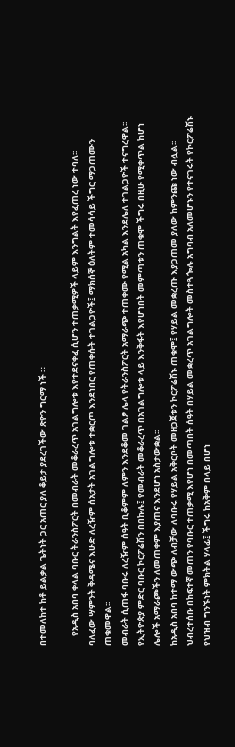በተመለከተ ከቶ ይልቃል ጌትነት ጋር አጠር ያለ ቆይታ ያደረገችው ጽዮን ግርማ ነች ።

     የአዲስ አበባ ቀላል ባቡር ትራንስፖርት በመብራት መቆራረጥ አገልግሎቱ እየተደናቀፈ ሲሆን ተጠቃሚዎች ላይም እንግልት እየፈጠረ ነው ተባለ፡፡
ባለፈው ሣምንት ቅዳሜና እሁድ ለረዥም ሰአታት አገልግሎቱ ተቋርጦ እንደነበር የጠቀሱት ተገልጋዮች፤ ማክሰኞ ዕለትም ተመሳሳይ ችግር ማጋጠሙን ጠቁመዋል፡፡
መብራት ሲጠፋ ባቡሩ ለረዥም ሰዓት ቢቆምም ለምን እንደቆመ ገልፆ ሌላ የትራንስፖርት አማራጭ ተጠቀሙ የሚል አካል እንደሌለ ተገልጋዮች ተናግረዋል፡፡
የኢትዮጵያ ምድር ባቡር ኮርፖሬሽን በበኩሉ፤ የመብራት መቆራረጥ በአገልግሎቱ ላይ እንቅፋት እየሆነበት መምጣቱን ጠቁሞ ችግሩ በዚሁ የሚቀጥል ከሆነ ሌሎች አማራጮችን ለመጠቀም እያጠና እንደሆነ አስታውቋል፡፡
ከአዲስ አበባ ከተማ ውጭ ለብቻው ለባቡሩ የሃይል አቅርቦት መዘጋጀቱን ኮርፖሬሽኑ ጠቁሞ፤ የሃይል መቋረጡ እያጋጠመ ያለው ከምንጩ ነው ብሏል፡፡
ህብረተሰቡ በከፍተኛ መጠን የባቡር ተጠቃሚ እየሆነ በመጣበት ሰዓት በሃይል መቋረጥ አገልግሎት መስተጓጐሉ አግባብ አለመሆኑን የተናገሩት የኮርፖሬሽኑ የህዝብ ግንኙነት ምክትል ሃላፊ፤ ችግሩ ከአቅም በላይ በሆነ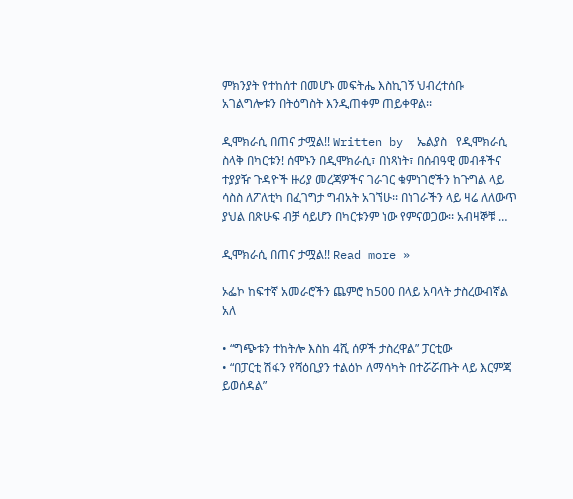ምክንያት የተከሰተ በመሆኑ መፍትሔ እስኪገኝ ህብረተሰቡ  አገልግሎቱን በትዕግስት እንዲጠቀም ጠይቀዋል፡፡

ዲሞክራሲ በጠና ታሟል!! Written by  ኤልያስ   የዲሞክራሲ ስላቅ በካርቱን! ሰሞኑን በዲሞክራሲ፣ በነጻነት፣ በሰብዓዊ መብቶችና ተያያዥ ጉዳዮች ዙሪያ መረጃዎችና ገራገር ቁምነገሮችን ከጉግል ላይ ሳስስ ለፖለቲካ በፈገግታ ግብአት አገኘሁ፡፡ በነገራችን ላይ ዛሬ ለለውጥ ያህል በጽሁፍ ብቻ ሳይሆን በካርቱንም ነው የምናወጋው፡፡ አብዛኞቹ …

ዲሞክራሲ በጠና ታሟል!! Read more »

ኦፌኮ ከፍተኛ አመራሮችን ጨምሮ ከ500 በላይ አባላት ታስረውብኛል አለ

• “ግጭቱን ተከትሎ እስከ 4ሺ ሰዎች ታስረዋል” ፓርቲው
• “በፓርቲ ሽፋን የሻዕቢያን ተልዕኮ ለማሳካት በተሯሯጡት ላይ እርምጃ ይወሰዳል”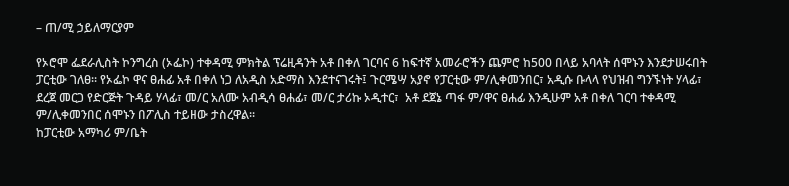– ጠ/ሚ ኃይለማርያም

የኦሮሞ ፌደራሊስት ኮንግረስ (ኦፌኮ) ተቀዳሚ ምክትል ፕሬዚዳንት አቶ በቀለ ገርባና 6 ከፍተኛ አመራሮችን ጨምሮ ከ500 በላይ አባላት ሰሞኑን እንደታሠሩበት ፓርቲው ገለፀ፡፡ የኦፌኮ ዋና ፀሐፊ አቶ በቀለ ነጋ ለአዲስ አድማስ እንደተናገሩት፤ ጉርሜሣ አያኖ የፓርቲው ም/ሊቀመንበር፣ አዲሱ ቡላላ የህዝብ ግንኙነት ሃላፊ፣ ደረጀ መርጋ የድርጅት ጉዳይ ሃላፊ፣ መ/ር አለሙ አብዲሳ ፀሐፊ፣ መ/ር ታሪኩ ኦዲተር፣  አቶ ደጀኔ ጣፋ ም/ዋና ፀሐፊ እንዲሁም አቶ በቀለ ገርባ ተቀዳሚ ም/ሊቀመንበር ሰሞኑን በፖሊስ ተይዘው ታስረዋል፡፡
ከፓርቲው አማካሪ ም/ቤት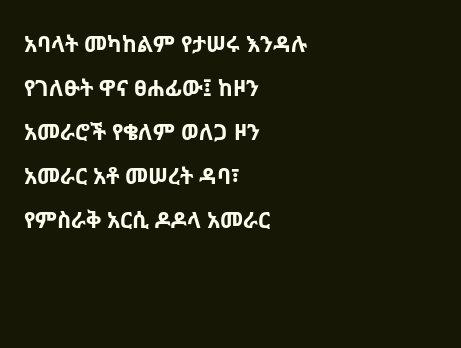አባላት መካከልም የታሠሩ እንዳሉ የገለፁት ዋና ፀሐፊው፤ ከዞን አመራሮች የቄለም ወለጋ ዞን አመራር አቶ መሠረት ዳባ፣ የምስራቅ አርሲ ዶዶላ አመራር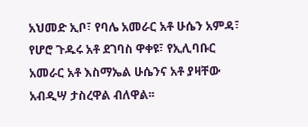አህመድ ኢቦ፣ የባሌ አመራር አቶ ሁሴን አምዳ፣ የሆሮ ጉዱሩ አቶ ደገባስ ዋቀዩ፣ የኢሊባቡር አመራር አቶ እስማኤል ሁሴንና አቶ ያዛቸው አብዲሣ ታስረዋል ብለዋል፡፡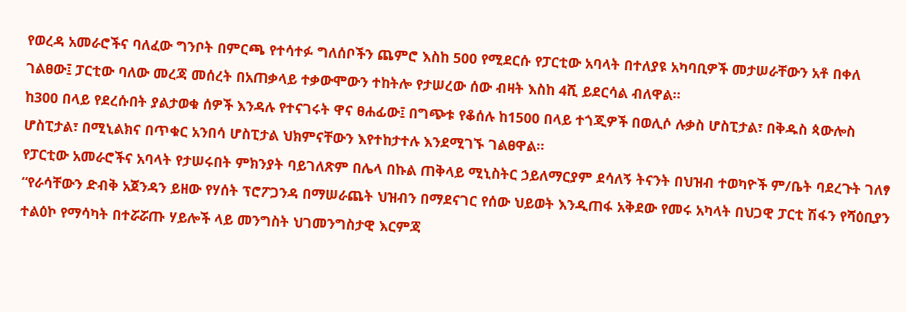የወረዳ አመራሮችና ባለፈው ግንቦት በምርጫ የተሳተፉ ግለሰቦችን ጨምሮ እስከ 500 የሚደርሱ የፓርቲው አባላት በተለያዩ አካባቢዎች መታሠራቸውን አቶ በቀለ ገልፀው፤ ፓርቲው ባለው መረጃ መሰረት በአጠቃላይ ተቃውሞውን ተከትሎ የታሠረው ሰው ብዛት እስከ 4ሺ ይደርሳል ብለዋል፡፡
ከ300 በላይ የደረሱበት ያልታወቁ ሰዎች እንዳሉ የተናገሩት ዋና ፀሐፊው፤ በግጭቱ የቆሰሉ ከ1500 በላይ ተጎጂዎች በወሊሶ ሉቃስ ሆስፒታል፣ በቅዱስ ጳውሎስ ሆስፒታል፣ በሚኒልክና በጥቁር አንበሳ ሆስፒታል ህክምናቸውን እየተከታተሉ እንደሚገኙ ገልፀዋል፡፡
የፓርቲው አመራሮችና አባላት የታሠሩበት ምክንያት ባይገለጽም በሌላ በኩል ጠቅላይ ሚኒስትር ኃይለማርያም ደሳለኝ ትናንት በህዝብ ተወካዮች ም/ቤት ባደረጉት ገለፃ “የራሳቸውን ድብቅ አጀንዳን ይዘው የሃሰት ፕሮፖጋንዳ በማሠራጨት ህዝብን በማደናገር የሰው ህይወት እንዲጠፋ አቅደው የመሩ አካላት በህጋዊ ፓርቲ ሽፋን የሻዕቢያን ተልዕኮ የማሳካት በተሯሯጡ ሃይሎች ላይ መንግስት ህገመንግስታዊ እርምጃ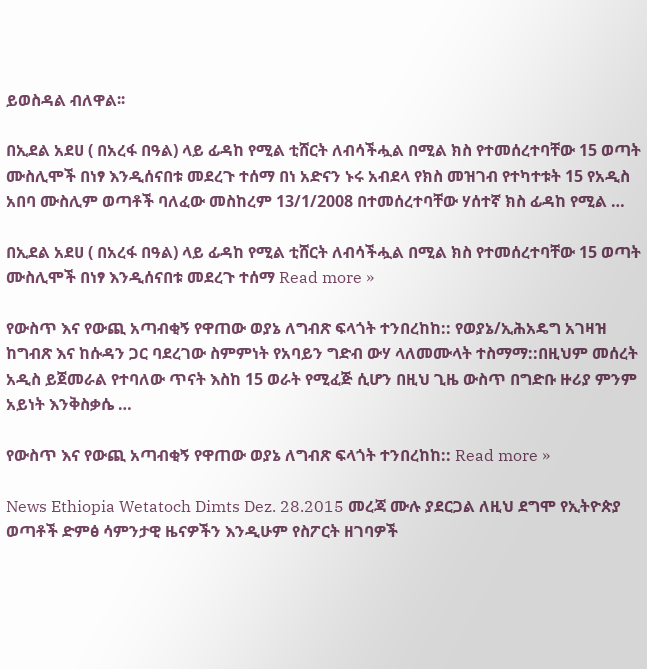ይወስዳል ብለዋል፡፡

በኢደል አደሀ ( በአረፋ በዓል) ላይ ፊዳከ የሚል ቲሸርት ለብሳችሗል በሚል ክስ የተመሰረተባቸው 15 ወጣት ሙስሊሞች በነፃ እንዲሰናበቱ መደረጉ ተሰማ በነ አድናን ኑሩ አብደላ የክስ መዝገብ የተካተቱት 15 የአዲስ አበባ ሙስሊም ወጣቶች ባለፈው መስከረም 13/1/2008 በተመሰረተባቸው ሃሰተኛ ክስ ፊዳከ የሚል …

በኢደል አደሀ ( በአረፋ በዓል) ላይ ፊዳከ የሚል ቲሸርት ለብሳችሗል በሚል ክስ የተመሰረተባቸው 15 ወጣት ሙስሊሞች በነፃ እንዲሰናበቱ መደረጉ ተሰማ Read more »

የውስጥ እና የውጪ አጣብቂኝ የዋጠው ወያኔ ለግብጽ ፍላጎት ተንበረከከ:: የወያኔ/ኢሕአዴግ አገዛዝ ከግብጽ እና ከሱዳን ጋር ባደረገው ስምምነት የአባይን ግድብ ውሃ ላለመሙላት ተስማማ::በዚህም መሰረት አዲስ ይጀመራል የተባለው ጥናት እስከ 15 ወራት የሚፈጅ ሲሆን በዚህ ጊዜ ውስጥ በግድቡ ዙሪያ ምንም አይነት እንቅስቃሴ …

የውስጥ እና የውጪ አጣብቂኝ የዋጠው ወያኔ ለግብጽ ፍላጎት ተንበረከከ:: Read more »

News Ethiopia Wetatoch Dimts Dez. 28.2015 መረጃ ሙሉ ያደርጋል ለዚህ ደግሞ የኢትዮጵያ ወጣቶች ድምፅ ሳምንታዊ ዜናዎችን እንዲሁም የስፖርት ዘገባዎች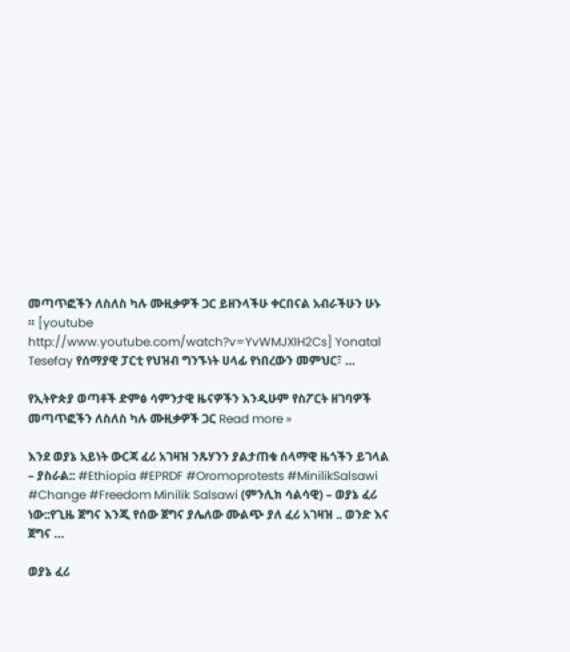መጣጥፎችን ለስለስ ካሉ ሙዚቃዎች ጋር ይዘንላችሁ ቀርበናል አብራችሁን ሁኑ ። [youtube http://www.youtube.com/watch?v=YvWMJXIH2Cs] Yonatal Tesefay የሰማያዊ ፓርቲ የህዝብ ግንኙነት ሀላፊ የነበረውን መምህር፣ …

የኢትዮጵያ ወጣቶች ድምፅ ሳምንታዊ ዜናዎችን እንዲሁም የስፖርት ዘገባዎች መጣጥፎችን ለስለስ ካሉ ሙዚቃዎች ጋር Read more »

እንደ ወያኔ አይነት ውርጃ ፈሪ አገዛዝ ንጹሃንን ያልታጠቁ ሰላማዊ ዜጎችን ይገላል – ያስራል:: #Ethiopia #EPRDF #Oromoprotests #MinilikSalsawi #Change #Freedom Minilik Salsawi (ምንሊክ ሳልሳዊ) – ወያኔ ፈሪ ነው::የጊዜ ጀግና እንጂ የሰው ጀግና ያሌለው ሙልጭ ያለ ፈሪ አገዛዝ .. ወንድ እና ጀግና …

ወያኔ ፈሪ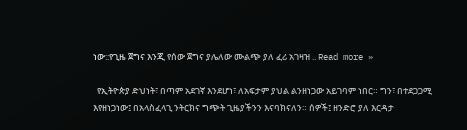ነው::የጊዜ ጀግና እንጂ የሰው ጀግና ያሌለው ሙልጭ ያለ ፈሪ አገዛዝ .. Read more »

  የኢትዮጵያ ድህነት፣ በጣም አደገኛ እንደሆነ፣ ለአፍታም ያህል ልንዘነጋው አይገባም ነበር። ግን፣ በተደጋጋሚ እየዘነጋነው፤ በአላስፈላጊ ንትርክና ግጭት ጊዜያችንን እናባክናለን። ሰዎች፤ ዘንድሮ ያለ እርዳታ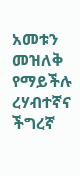አመቱን መዝለቅ የማይችሉ ረሃብተኛና ችግረኛ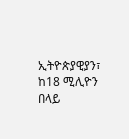ኢትዮጵያዊያን፣ ከ18 ሚሊዮን በላይ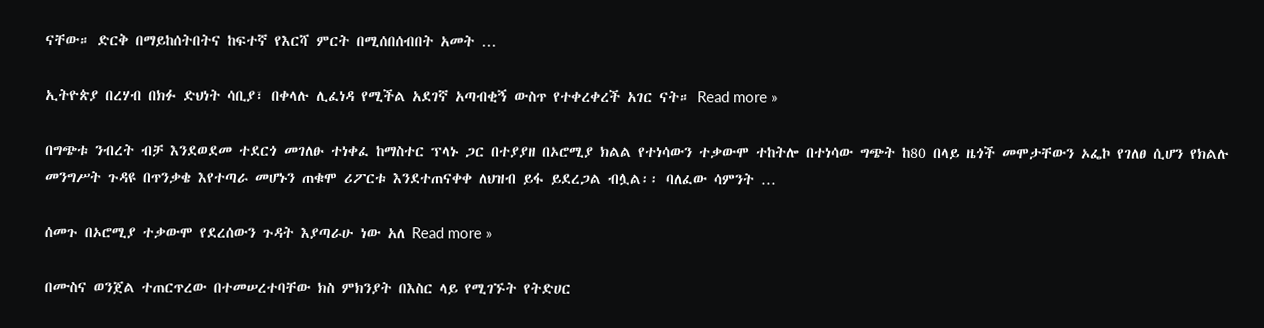ናቸው። ድርቅ በማይከሰትበትና ከፍተኛ የእርሻ ምርት በሚሰበሰብበት አመት …

ኢትዮጵያ በረሃብ በክፉ ድህነት ሳቢያ፣ በቀላሉ ሊፈነዳ የሚችል አደገኛ አጣብቂኝ ውስጥ የተቀረቀረች አገር ናት። Read more »

በግጭቱ ንብረት ብቻ እንደወደመ ተደርጎ መገለፁ ተነቀፈ ከማስተር ፕላኑ ጋር በተያያዘ በኦሮሚያ ክልል የተነሳውን ተቃውሞ ተከትሎ በተነሳው ግጭት ከ80 በላይ ዜጎች መሞታቸውን ኦፌኮ የገለፀ ሲሆን የክልሉ መንግሥት ጉዳዩ በጥንቃቄ እየተጣራ መሆኑን ጠቁሞ ሪፖርቱ እንደተጠናቀቀ ለህዝብ ይፋ ይደረጋል ብሏል፡፡ ባለፈው ሳምንት …

ሰመጉ በኦሮሚያ ተቃውሞ የደረሰውን ጉዳት እያጣራሁ ነው አለ Read more »

በሙስና ወንጀል ተጠርጥረው በተመሠረተባቸው ክስ ምክንያት በእስር ላይ የሚገኙት የትድሀር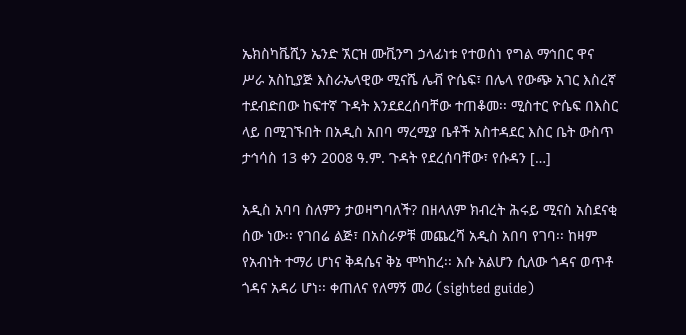ኤክስካቬሺን ኤንድ ኧርዝ ሙቪንግ ኃላፊነቱ የተወሰነ የግል ማኅበር ዋና ሥራ አስኪያጅ እስራኤላዊው ሚናሼ ሌቭ ዮሴፍ፣ በሌላ የውጭ አገር እስረኛ ተደብድበው ከፍተኛ ጉዳት እንደደረሰባቸው ተጠቆመ፡፡ ሚስተር ዮሴፍ በእስር ላይ በሚገኙበት በአዲስ አበባ ማረሚያ ቤቶች አስተዳደር እስር ቤት ውስጥ ታኅሳስ 13 ቀን 2008 ዓ.ም. ጉዳት የደረሰባቸው፣ የሱዳን […]

አዲስ አባባ ስለምን ታወዛግባለች? በዘላለም ክብረት ሕሩይ ሚናስ አስደናቂ ሰው ነው፡፡ የገበሬ ልጅ፣ በአስራዎቹ መጨረሻ አዲስ አበባ የገባ፡፡ ከዛም የአብነት ተማሪ ሆነና ቅዳሴና ቅኔ ሞካከረ፡፡ እሱ አልሆን ሲለው ጎዳና ወጥቶ ጎዳና አዳሪ ሆነ፡፡ ቀጠለና የለማኝ መሪ (sighted guide)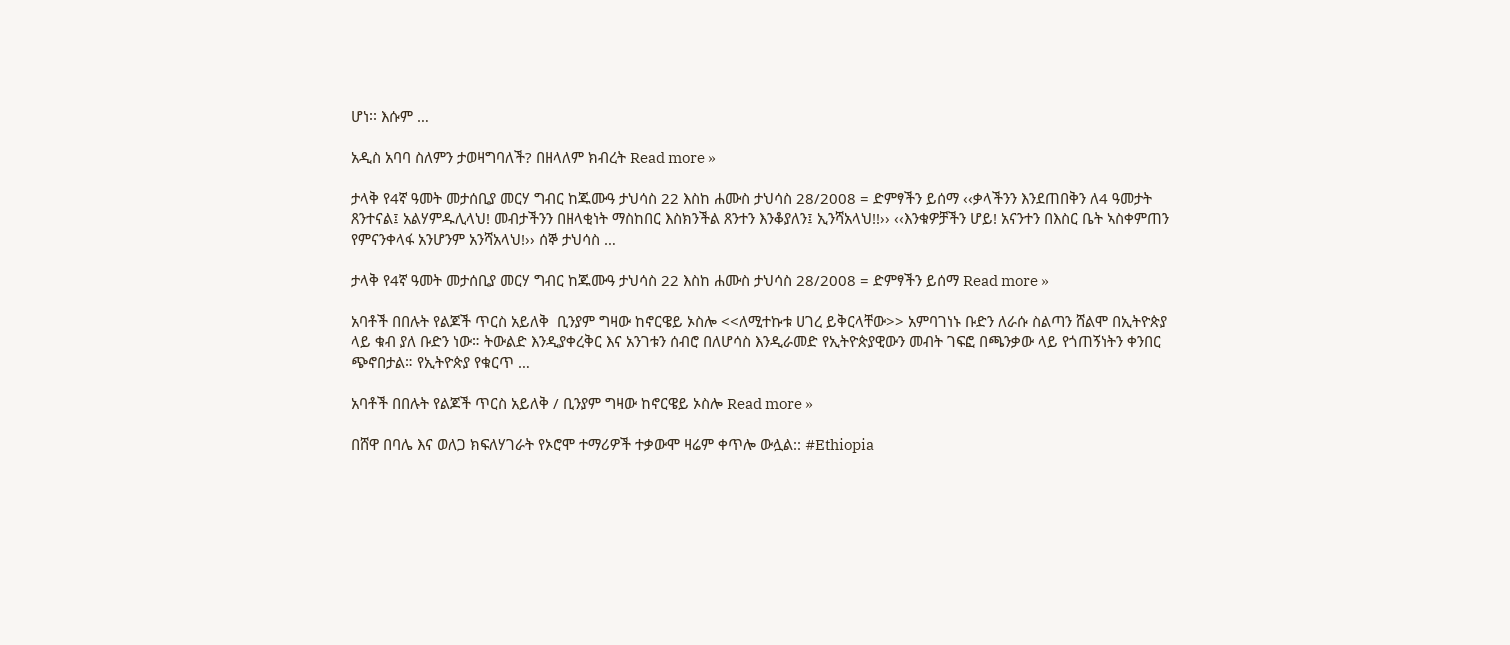ሆነ፡፡ እሱም …

አዲስ አባባ ስለምን ታወዛግባለች? በዘላለም ክብረት Read more »

ታላቅ የ4ኛ ዓመት መታሰቢያ መርሃ ግብር ከጁሙዓ ታህሳስ 22 እስከ ሐሙስ ታህሳስ 28/2008 = ድምፃችን ይሰማ ‹‹ቃላችንን እንደጠበቅን ለ4 ዓመታት ጸንተናል፤ አልሃምዱሊላህ! መብታችንን በዘላቂነት ማስከበር እስክንችል ጸንተን እንቆያለን፤ ኢንሻአላህ!!›› ‹‹እንቁዎቻችን ሆይ! አናንተን በእስር ቤት ኣስቀምጠን የምናንቀላፋ አንሆንም አንሻአላህ!›› ሰኞ ታህሳስ …

ታላቅ የ4ኛ ዓመት መታሰቢያ መርሃ ግብር ከጁሙዓ ታህሳስ 22 እስከ ሐሙስ ታህሳስ 28/2008 = ድምፃችን ይሰማ Read more »

አባቶች በበሉት የልጆች ጥርስ አይለቅ  ቢንያም ግዛው ከኖርዌይ ኦስሎ <<ለሚተኩቱ ሀገረ ይቅርላቸው>> አምባገነኑ ቡድን ለራሱ ስልጣን ሸልሞ በኢትዮጵያ ላይ ቁብ ያለ ቡድን ነው። ትውልድ እንዲያቀረቅር እና አንገቱን ሰብሮ በለሆሳስ እንዲራመድ የኢትዮጵያዊውን መብት ገፍፎ በጫንቃው ላይ የጎጠኝነትን ቀንበር ጭኖበታል። የኢትዮጵያ የቁርጥ …

አባቶች በበሉት የልጆች ጥርስ አይለቅ / ቢንያም ግዛው ከኖርዌይ ኦስሎ Read more »

በሸዋ በባሌ እና ወለጋ ክፍለሃገራት የኦሮሞ ተማሪዎች ተቃውሞ ዛሬም ቀጥሎ ውሏል:: #Ethiopia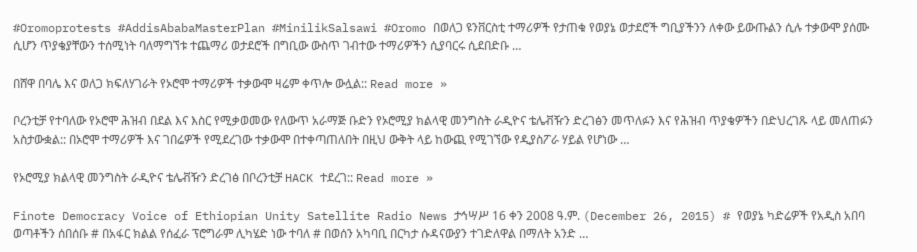#Oromoprotests #AddisAbabaMasterPlan #MinilikSalsawi #Oromo በወለጋ ዩንቨርስቲ ተማሪዎች የታጠቁ የወያኔ ወታደሮች ግቢያችንን ለቀው ይውጡልን ሲሉ ተቃውሞ ያሰሙ ሲሆን ጥያቄያቸውን ተሰሚነት ባለማግኘቱ ተጨማሪ ወታደሮች በግቢው ውስጥ ገብተው ተማሪዎችን ሲያባርሩ ሲደበድቡ …

በሸዋ በባሌ እና ወለጋ ክፍለሃገራት የኦሮሞ ተማሪዎች ተቃውሞ ዛሬም ቀጥሎ ውሏል:: Read more »

ቦረንቲቻ የተባለው የኦሮሞ ሕዝብ በደል እና እስር የሚቃወመው የለውጥ አራማጅ ቡድን የኦሮሚያ ክልላዊ መንግስት ራዲዮና ቴሌቭዥን ድረገፅን መጥለፉን እና የሕዝብ ጥያቄዎችን በድህረገጹ ላይ መለጠፉን አስታውቋል:: በኦሮሞ ተማሪዎች እና ገበሬዎች የሚደረገው ተቃውሞ በተቀጣጠለበት በዚህ ውቅት ላይ ከውጪ የሚገኘው የዲያስፖራ ሃይል የሆነው …

የኦሮሚያ ክልላዊ መንግስት ራዲዮና ቴሌቭዥን ድረገፅ በቦረንቲቻ HACK ተደረገ:: Read more »

Finote Democracy Voice of Ethiopian Unity Satellite Radio News ታኅሣሥ 16 ቀን 2008 ዓ.ም. (December 26, 2015) # የወያኔ ካድሬዎች የአዲስ አበባ ወጣቶችን ሰበሰቡ # በአፋር ክልል የሰፈራ ፕሮግራም ሊካሄድ ነው ተባለ # በወሰን አካባቢ በርካታ ሱዳናውያን ተገድለዋል በማለት አንድ …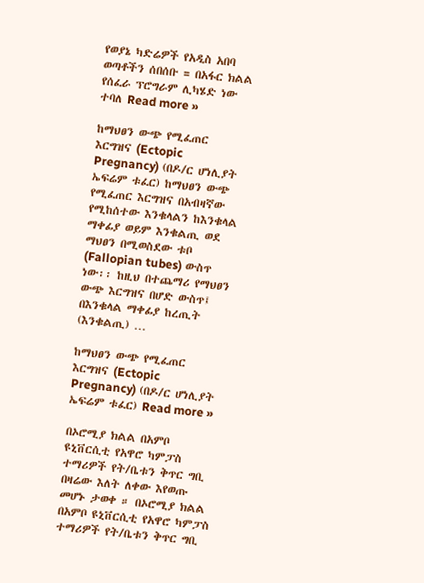የወያኔ ካድሬዎች የአዲስ አበባ ወጣቶችን ሰበሰቡ = በአፋር ክልል የሰፈራ ፕሮግራም ሊካሄድ ነው ተባለ Read more »

ከማህፀን ውጭ የሚፈጠር እርግዝና (Ectopic Pregnancy) (በዶ/ር ሆነሊያት ኤፍሬም ቱፈር) ከማህፀን ውጭ የሚፈጠር እርግዝና በአብዛኛው የሚከሰተው እንቁላልን ከእንቁላል ማቀፊያ ወይም እንቁልጢ ወደ ማህፀን በሚወስደው ቱቦ (Fallopian tubes) ውስጥ ነው፡፡ ከዚህ በተጨማሪ የማህፀን ውጭ እርግዝና በሆድ ውስጥ፤ በእንቁላል ማቀፊያ ከረጢት (እንቁልጢ) …

ከማህፀን ውጭ የሚፈጠር እርግዝና (Ectopic Pregnancy) (በዶ/ር ሆነሊያት ኤፍሬም ቱፈር) Read more »

በኦሮሚያ ክልል በአምቦ ዩኒቨርሲቲ የአዋሮ ካምፓስ ተማሪዎች የት/ቤቱን ቅጥር ግቢ በዛሬው እለት ለቀው እየወጡ መሆኑ ታወቀ ። በኦሮሚያ ክልል በአምቦ ዩኒቨርሲቲ የአዋሮ ካምፓስ ተማሪዎች የት/ቤቱን ቅጥር ግቢ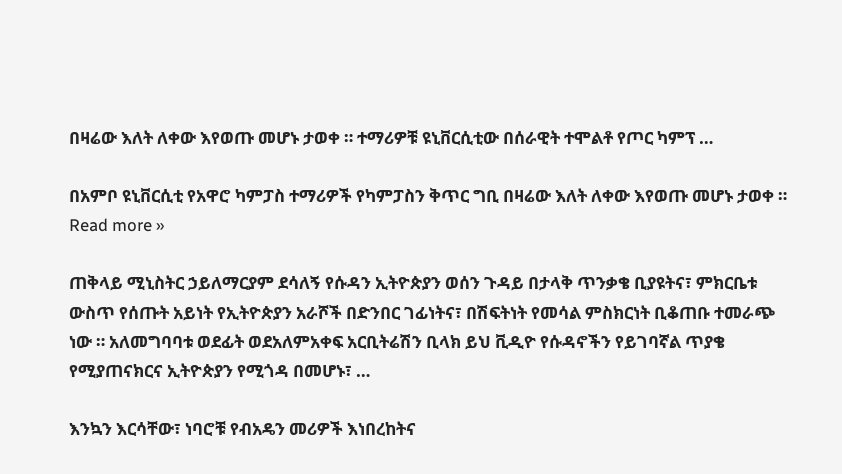በዛሬው እለት ለቀው እየወጡ መሆኑ ታወቀ ። ተማሪዎቹ ዩኒቨርሲቲው በሰራዊት ተሞልቶ የጦር ካምፕ …

በአምቦ ዩኒቨርሲቲ የአዋሮ ካምፓስ ተማሪዎች የካምፓስን ቅጥር ግቢ በዛሬው እለት ለቀው እየወጡ መሆኑ ታወቀ ። Read more »

ጠቅላይ ሚኒስትር ኃይለማርያም ደሳለኝ የሱዳን ኢትዮጵያን ወሰን ጉዳይ በታላቅ ጥንቃቄ ቢያዩትና፣ ምክርቤቱ ውስጥ የሰጡት አይነት የኢትዮጵያን አራሾች በድንበር ገፊነትና፣ በሽፍትነት የመሳል ምስክርነት ቢቆጠቡ ተመራጭ ነው ። አለመግባባቱ ወደፊት ወደአለምአቀፍ አርቢትሬሽን ቢላክ ይህ ቪዲዮ የሱዳኖችን የይገባኛል ጥያቄ የሚያጠናክርና ኢትዮጵያን የሚጎዳ በመሆኑ፣ …

እንኳን እርሳቸው፣ ነባሮቹ የብአዴን መሪዎች እነበረከትና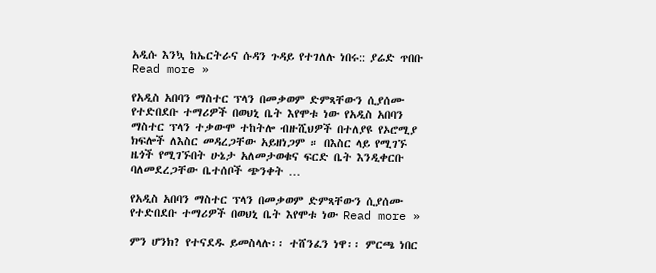አዲሱ እንኳ ከኤርትራና ሱዳን ጉዳይ የተገለሉ ነበሩ:: ያሬድ ጥበቡ Read more »

የአዲስ አበባን ማስተር ፕላን በመቃወም ድምጻቸውን ሲያሰሙ የተድበደቡ ተማሪዎች በወህኒ ቤት እየሞቱ ነው የአዲስ አበባን ማስተር ፕላን ተቃውሞ ተከትሎ ብዙሺህዎች በተለያዩ የኦሮሚያ ክፍሎች ለእስር መዳረጋቸው አይዘነጋም ። በእስር ላይ የሚገኙ ዜጎች የሚገኙበት ሁኔታ አለመታወቁና ፍርድ ቤት እንዲቀርቡ ባለመደረጋቸው ቤተሰቦች ጭንቀት …

የአዲስ አበባን ማስተር ፕላን በመቃወም ድምጻቸውን ሲያሰሙ የተድበደቡ ተማሪዎች በወህኒ ቤት እየሞቱ ነው Read more »

ምን ሆንክ? የተናደዱ ይመስላሉ፡፡ ተሸንፈን ነዋ፡፡ ምርጫ ነበር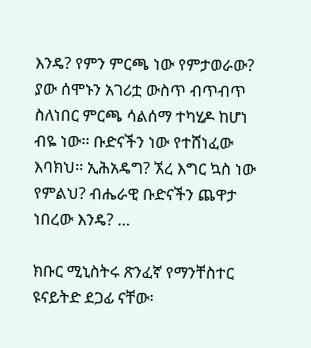እንዴ? የምን ምርጫ ነው የምታወራው? ያው ሰሞኑን አገሪቷ ውስጥ ብጥብጥ ስለነበር ምርጫ ሳልሰማ ተካሂዶ ከሆነ ብዬ ነው፡፡ ቡድናችን ነው የተሸነፈው እባክህ፡፡ ኢሕአዴግ? ኧረ እግር ኳስ ነው የምልህ? ብሔራዊ ቡድናችን ጨዋታ ነበረው እንዴ? …

ክቡር ሚኒስትሩ ጽንፈኛ የማንቸስተር ዩናይትድ ደጋፊ ናቸው፡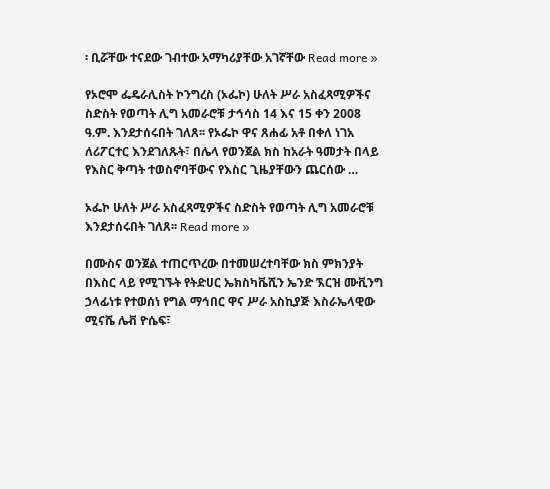፡ ቢሯቸው ተናደው ገብተው አማካሪያቸው አገኛቸው Read more »

የኦሮሞ ፌዴራሊስት ኮንግረስ (ኦፌኮ) ሁለት ሥራ አስፈጻሚዎችና ስድስት የወጣት ሊግ አመራሮቹ ታኅሳስ 14 እና 15 ቀን 2008 ዓ.ም. እንደታሰሩበት ገለጸ፡፡ የኦፌኮ ዋና ጸሐፊ አቶ በቀለ ነገአ ለሪፖርተር እንደገለጹት፣ በሌላ የወንጀል ክስ ከአራት ዓመታት በላይ የእስር ቅጣት ተወስኖባቸውና የእስር ጊዜያቸውን ጨርሰው …

ኦፌኮ ሁለት ሥራ አስፈጻሚዎችና ስድስት የወጣት ሊግ አመራሮቹ እንደታሰሩበት ገለጸ፡፡ Read more »

በሙስና ወንጀል ተጠርጥረው በተመሠረተባቸው ክስ ምክንያት በእስር ላይ የሚገኙት የትድሀር ኤክስካቬሺን ኤንድ ኧርዝ ሙቪንግ ኃላፊነቱ የተወሰነ የግል ማኅበር ዋና ሥራ አስኪያጅ እስራኤላዊው ሚናሼ ሌቭ ዮሴፍ፣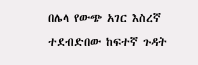በሌላ የውጭ አገር እስረኛ ተደብድበው ከፍተኛ ጉዳት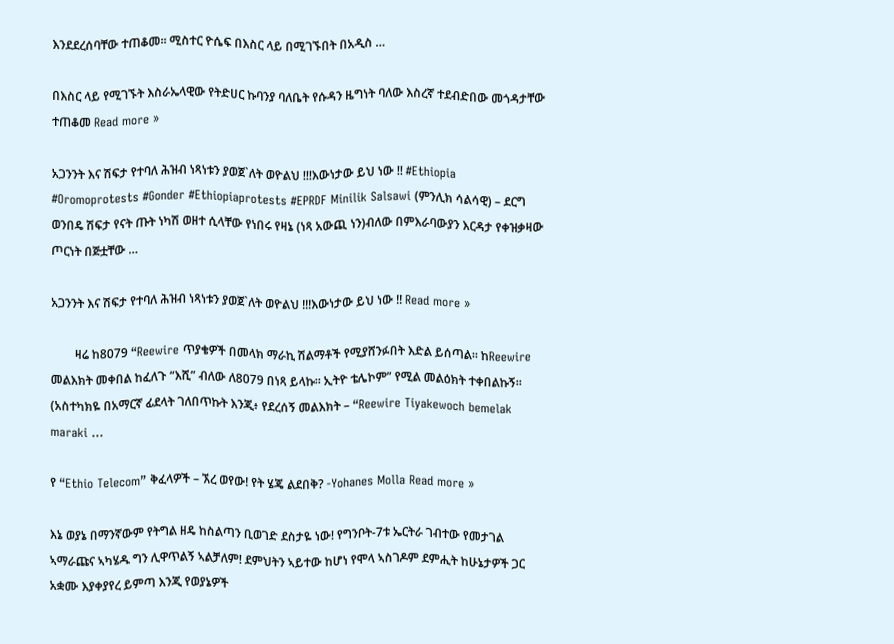እንደደረሰባቸው ተጠቆመ፡፡ ሚስተር ዮሴፍ በእስር ላይ በሚገኙበት በአዲስ …

በእስር ላይ የሚገኙት እስራኤላዊው የትድሀር ኩባንያ ባለቤት የሱዳን ዜግነት ባለው እስረኛ ተደብድበው መጎዳታቸው ተጠቆመ Read more »

አጋንንት እና ሽፍታ የተባለ ሕዝብ ነጻነቱን ያወጀ`ለት ወዮልህ !!!እውነታው ይህ ነው !! #Ethiopia #Oromoprotests #Gonder #Ethiopiaprotests #EPRDF Minilik Salsawi (ምንሊክ ሳልሳዊ) – ደርግ ወንበዴ ሽፍታ የናት ጡት ነካሽ ወዘተ ሲላቸው የነበሩ የዛኔ (ነጻ አውጪ ነን)ብለው በምእራባውያን እርዳታ የቀዝቃዛው ጦርነት በጅቷቸው …

አጋንንት እና ሽፍታ የተባለ ሕዝብ ነጻነቱን ያወጀ`ለት ወዮልህ !!!እውነታው ይህ ነው !! Read more »

        ዛሬ ከ8079 “Reewire ጥያቄዎች በመላክ ማራኪ ሽልማቶች የሚያሸንፉበት እድል ይሰጣል። ከReewire መልእክት መቀበል ከፈለጉ “እሺ” ብለው ለ8079 በነጻ ይላኩ። ኢትዮ ቴሌኮም” የሚል መልዕክት ተቀበልኩኝ። (አስተካክዬ በአማርኛ ፊደላት ገለበጥኩት እንጂ፥ የደረሰኝ መልእክት – “Reewire Tiyakewoch bemelak maraki …

የ “Ethio Telecom” ቅፈላዎች – ኧረ ወየው! የት ሄጄ ልደበቅ? -Yohanes Molla Read more »

እኔ ወያኔ በማንኛውም የትግል ዘዴ ከስልጣን ቢወገድ ደስታዬ ነው! የግንቦት-7ቱ ኤርትራ ገብተው የመታገል ኣማራጩና ኣካሄዱ ግን ሊዋጥልኝ ኣልቻለም! ደምህትን ኣይተው ከሆነ የሞላ ኣስገዶም ደምሒት ከሁኔታዎች ጋር አቋሙ እያቀያየረ ይምጣ እንጂ የወያኔዎች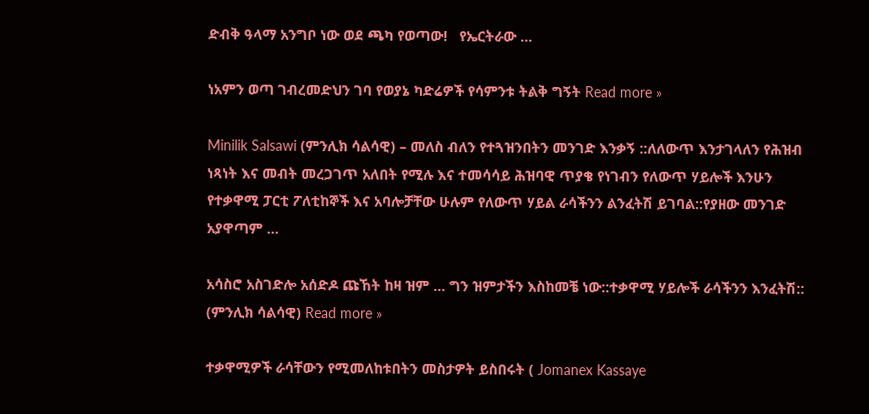ድብቅ ዓላማ አንግቦ ነው ወደ ጫካ የወጣው!   የኤርትራው …

ነአምን ወጣ ገብረመድህን ገባ የወያኔ ካድሬዎች የሳምንቱ ትልቅ ግኝት Read more »

Minilik Salsawi (ምንሊክ ሳልሳዊ) – መለስ ብለን የተጓዝንበትን መንገድ እንቃኝ ::ለለውጥ እንታገላለን የሕዝብ ነጻነት እና መብት መረጋገጥ አለበት የሚሉ እና ተመሳሳይ ሕዝባዊ ጥያቄ የነገብን የለውጥ ሃይሎች እንሁን የተቃዋሚ ፓርቲ ፖለቲከኞች እና አባሎቻቸው ሁሉም የለውጥ ሃይል ራሳችንን ልንፈትሽ ይገባል::የያዘው መንገድ አያዋጣም …

አሳስሮ አስገድሎ አሰድዶ ጩኸት ከዛ ዝም … ግን ዝምታችን እስከመቼ ነው::ተቃዋሚ ሃይሎች ራሳችንን እንፈትሽ:: (ምንሊክ ሳልሳዊ) Read more »

ተቃዋሚዎች ራሳቸውን የሚመለከቱበትን መስታዎት ይስበሩት ( Jomanex Kassaye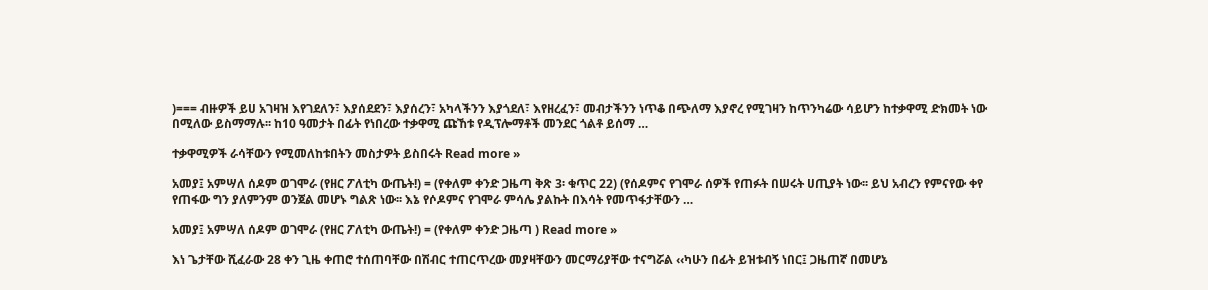)=== ብዙዎች ይሀ አገዛዝ እየገደለን፣ እያሰደደን፣ እያሰረን፣ አካላችንን እያጎደለ፣ እየዘረፈን፣ መብታችንን ነጥቆ በጭለማ እያኖረ የሚገዛን ከጥንካሬው ሳይሆን ከተቃዋሚ ድክመት ነው በሚለው ይስማማሉ፡፡ ከ10 ዓመታት በፊት የነበረው ተቃዋሚ ጩኸቱ የዲፕሎማቶች መንደር ጎልቶ ይሰማ …

ተቃዋሚዎች ራሳቸውን የሚመለከቱበትን መስታዎት ይስበሩት Read more »

አመያ፤ አምሣለ ሰዶም ወገሞራ (የዘር ፖለቲካ ውጤት!) = (የቀለም ቀንድ ጋዜጣ ቅጽ 3፡ ቁጥር 22) (የሰዶምና የገሞራ ሰዎች የጠፉት በሠሩት ሀጢያት ነው፡፡ ይህ አብረን የምናየው ቀየ የጠፋው ግን ያለምንም ወንጀል መሆኑ ግልጽ ነው፡፡ እኔ የሶዶምና የገሞራ ምሳሌ ያልኩት በእሳት የመጥፋታቸውን …

አመያ፤ አምሣለ ሰዶም ወገሞራ (የዘር ፖለቲካ ውጤት!) = (የቀለም ቀንድ ጋዜጣ ) Read more »

እነ ጌታቸው ሺፈራው 28 ቀን ጊዜ ቀጠሮ ተሰጠባቸው በሽብር ተጠርጥረው መያዛቸውን መርማሪያቸው ተናግሯል ‹‹ካሁን በፊት ይዝቱብኝ ነበር፤ ጋዜጠኛ በመሆኔ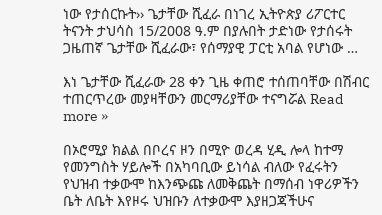ነው የታሰርኩት›› ጌታቸው ሺፈራ በነገረ ኢትዮጵያ ሪፖርተር ትናንት ታህሳስ 15/2008 ዓ.ም በያሉበት ታድነው የታሰሩት ጋዜጠኛ ጌታቸው ሺፈራው፣ የሰማያዊ ፓርቲ አባል የሆነው …

እነ ጌታቸው ሺፈራው 28 ቀን ጊዜ ቀጠሮ ተሰጠባቸው በሽብር ተጠርጥረው መያዛቸውን መርማሪያቸው ተናግሯል Read more »

በኦሮሚያ ክልል በቦረና ዞን በሚዮ ወረዳ ሂዲ ሎላ ከተማ የመንግስት ሃይሎች በአካባቢው ይነሳል ብለው የፈሩትን የህዝብ ተቃውሞ ከእንጭጩ ለመቅጨት በማሰብ ነዋሪዎችን ቤት ለቤት እየዞሩ ህዝቡን ለተቃውሞ እያዘጋጃችሁና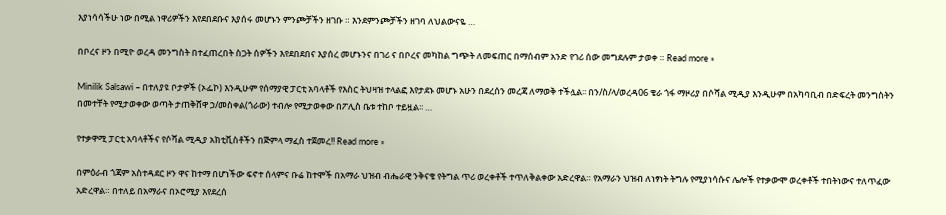እያነሳሳችሁ ነው በሚል ነዋሪዎችን እየደበደቡና እያሰሩ መሆኑን ምንጮቻችን ዘገቡ ። እንደምንጮቻችን ዘገባ ለህልውናዬ …

በቦረና ዞን በሚዮ ወረዳ መንግስት በተፈጠረበት ስጋት ሰዎችን እየደበደበና እያሰረ መሆኑንና በገሪ ና በቦረና መካከል ግጭት ለመፍጠር በማሰብም አንድ የገሪ ሰው መግደሉም ታወቀ ። Read more »

Minilik Salsawi – በተለያዩ ቦታዎች (ኦፌኮ) እንዲሁም የሰማያዊ ፓርቲ አባላቶች የእስር ትህዛዝ ተላልፎ እየታደኑ መሆኑ አሁን በደረሰን መረጃ ለማወቅ ተችሏል፡፡ በን/ስ/ላ/ወረዳ06 ቄራ ጎፋ ማዞሪያ በሶሻል ሚዲያ እንዲሁም በአካባቢብ በድፍረት መንግስትን በመተቸት የሚታወቀው ወጣት ታጠቅሸዋ ኃ/መስቀል(ጎራው) ተብሎ የሚታወቀው በፖሊስ ቤቱ ተከቦ ተይዟል፡፡ …

የተቃዋሚ ፓርቲ አባላቶችና የሶሻል ሚዲያ አክቲቪስቶችን በጅምላ ማፈስ ተጀመረ!! Read more »

በምዕራብ ጎጃም አስተዳደር ዞን ዋና ከተማ በሆነችው ፍኖተ ሰላምና ቡሬ ከተሞች በአማራ ህዝብ ብሔራዊ ንቅናቄ የትግል ጥሪ ወረቀቶች ተጥለቅልቀው አድረዋል። የአማራን ህዝብ ለነፃነት ትግሉ የሚያነሳሱና ሌሎች የተቃውሞ ወረቀቶች ተበትነውና ተለጥፈው አድረዋል። በተለይ በአማራና በኦሮሚያ እየደረሰ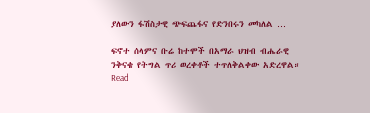ያለውን ፋሽስታዊ ጭፍጨፋና የድንበሩን መካለል …

ፍኖተ ሰላምና ቡሬ ከተሞች በአማራ ህዝብ ብሔራዊ ንቅናቄ የትግል ጥሪ ወረቀቶች ተጥለቅልቀው አድረዋል። Read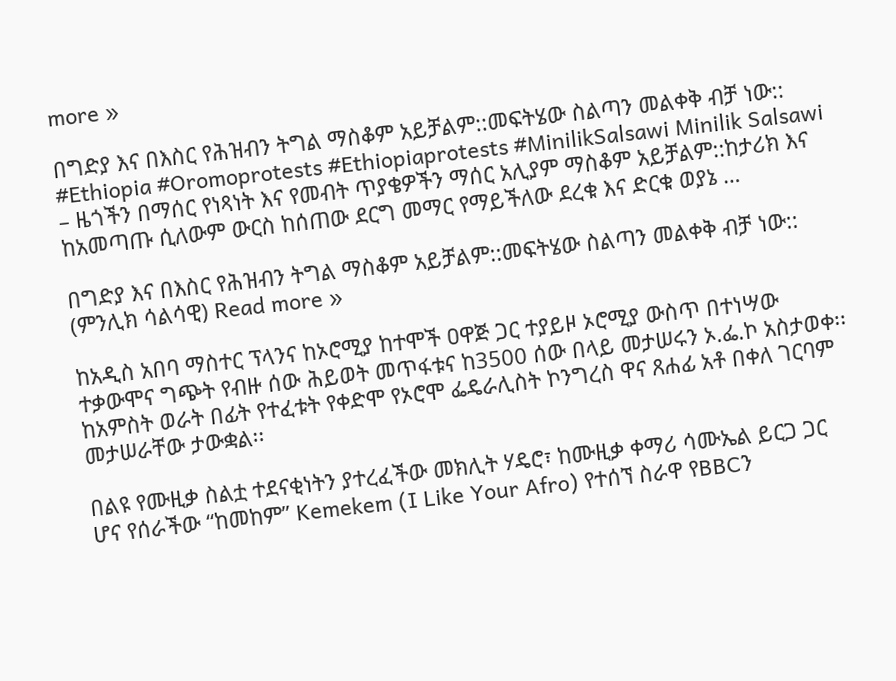more »

በግድያ እና በእስር የሕዝብን ትግል ማስቆም አይቻልም::መፍትሄው ስልጣን መልቀቅ ብቻ ነው:: #Ethiopia #Oromoprotests #Ethiopiaprotests #MinilikSalsawi Minilik Salsawi – ዜጎችን በማሰር የነጻነት እና የመብት ጥያቄዎችን ማሰር አሊያም ማስቆም አይቻልም::ከታሪክ እና ከአመጣጡ ሲለውም ውርስ ከሰጠው ደርግ መማር የማይችለው ደረቁ እና ድርቁ ወያኔ …

በግድያ እና በእስር የሕዝብን ትግል ማስቆም አይቻልም::መፍትሄው ስልጣን መልቀቅ ብቻ ነው:: (ምንሊክ ሳልሳዊ) Read more »

ከአዲስ አበባ ማስተር ፕላንና ከኦሮሚያ ከተሞች ዐዋጅ ጋር ተያይዞ ኦሮሚያ ውስጥ በተነሣው ተቃውሞና ግጭት የብዙ ሰው ሕይወት መጥፋቱና ከ3500 ሰው በላይ መታሠሩን ኦ.ፌ.ኮ አስታወቀ፡፡ከአምስት ወራት በፊት የተፈቱት የቀድሞ የኦሮሞ ፌዴራሊስት ኮንግረስ ዋና ጸሐፊ አቶ በቀለ ገርባም መታሠራቸው ታውቋል፡፡

በልዩ የሙዚቃ ስልቷ ተደናቂነትን ያተረፈችው መክሊት ሃዴሮ፣ ከሙዚቃ ቀማሪ ሳሙኤል ይርጋ ጋር ሆና የሰራችው “ከመከም” Kemekem (I Like Your Afro) የተሰኘ ስራዋ የBBCን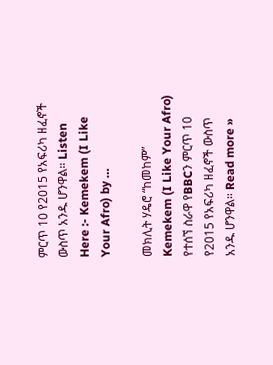ምርጥ 10 የ2015 የአፍሪካ ዘፈኖች ውስጥ አንዱ ሆንዋል። Listen Here :- Kemekem (I Like Your Afro) by …

መክሊት ሃዴሮ “ከመከም” Kemekem (I Like Your Afro) የተሰኘ ስራዋ የBBCን ምርጥ 10 የ2015 የአፍሪካ ዘፈኖች ውስጥ አንዱ ሆንዋል። Read more »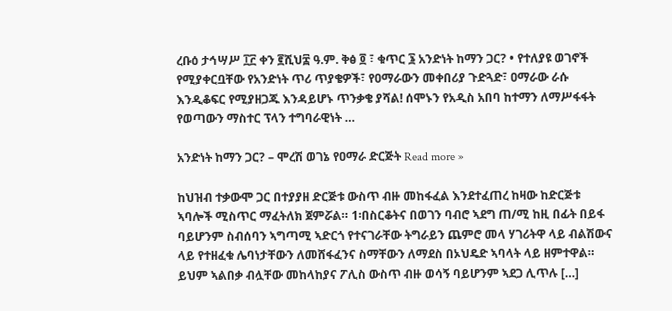ረቡዕ ታኅሣሥ ፲፫ ቀን ፪ሺህ፰ ዓ.ም. ቅፅ ፬ ፣ ቁጥር ፮ አንድነት ከማን ጋር? • የተለያዩ ወገኖች የሚያቀርቧቸው የአንድነት ጥሪ ጥያቄዎች፣ የዐማራውን መቀበሪያ ጉድጓድ፣ ዐማራው ራሱ እንዲቆፍር የሚያዘጋጁ እንዳይሆኑ ጥንቃቄ ያሻል! ሰሞኑን የአዲስ አበባ ከተማን ለማሥፋፋት የወጣውን ማስተር ፕላን ተግባራዊነት …

አንድነት ከማን ጋር? – ሞረሽ ወገኔ የዐማራ ድርጅት Read more »

ከህዝብ ተቃውሞ ጋር በተያያዘ ድርጅቱ ውስጥ ብዙ መከፋፈል እንደተፈጠረ ከዛው ከድርጅቱ ኣባሎች ሚስጥር ማፈትለክ ጀምሯል። 1፡በስርቆትና በወገን ባብሮ ኣደግ ጠ/ሚ ከዚ በፊት በይፋ ባይሆንም ስብሰባን ኣግጣሚ ኣድርጎ የተናገራቸው ትግራይን ጨምሮ መላ ሃገሪትዋ ላይ ብልሽውና ላይ የተዘፈቁ ሌባነታቸውን ለመሸፋፈንና ስማቸውን ለማደስ በኦህዴድ ኣባላት ላይ ዘምተዋል። ይህም ኣልበቃ ብሏቸው መከላከያና ፖሊስ ውስጥ ብዙ ወሳኝ ባይሆንም ኣደጋ ሊጥሉ […]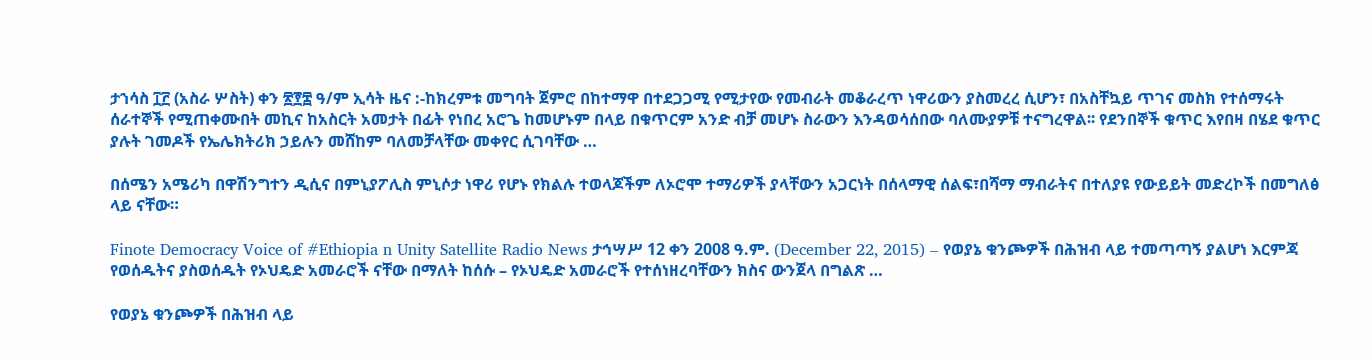ታኀሳስ ፲፫ (አስራ ሦስት) ቀን ፳፻፰ ዓ/ም ኢሳት ዜና :-ከክረምቱ መግባት ጀምሮ በከተማዋ በተደጋጋሚ የሚታየው የመብራት መቆራረጥ ነዋሪውን ያስመረረ ሲሆን፣ በአስቸኳይ ጥገና መስክ የተሰማሩት ሰራተኞች የሚጠቀሙበት መኪና ከአስርት አመታት በፊት የነበረ አሮጌ ከመሆኑም በላይ በቁጥርም አንድ ብቻ መሆኑ ስራውን እንዳወሳሰበው ባለሙያዎቹ ተናግረዋል፡፡ የደንበኞች ቁጥር እየበዛ በሄደ ቁጥር ያሉት ገመዶች የኤሌክትሪክ ኃይሉን መሸከም ባለመቻላቸው መቀየር ሲገባቸው …

በሰሜን አሜሪካ በዋሽንግተን ዲሲና በምኒያፖሊስ ምኒሶታ ነዋሪ የሆኑ የክልሉ ተወላጆችም ለኦሮሞ ተማሪዎች ያላቸውን አጋርነት በሰላማዊ ሰልፍ፣በሻማ ማብራትና በተለያዩ የውይይት መድረኮች በመግለፅ ላይ ናቸው።

Finote Democracy Voice of #Ethiopia n Unity Satellite Radio News ታኅሣሥ 12 ቀን 2008 ዓ.ም. (December 22, 2015) – የወያኔ ቁንጮዎች በሕዝብ ላይ ተመጣጣኝ ያልሆነ እርምጃ የወሰዱትና ያስወሰዱት የኦህዴድ አመራሮች ናቸው በማለት ከሰሱ – የኦህዴድ አመራሮች የተሰነዘረባቸውን ክስና ውንጀላ በግልጽ …

የወያኔ ቁንጮዎች በሕዝብ ላይ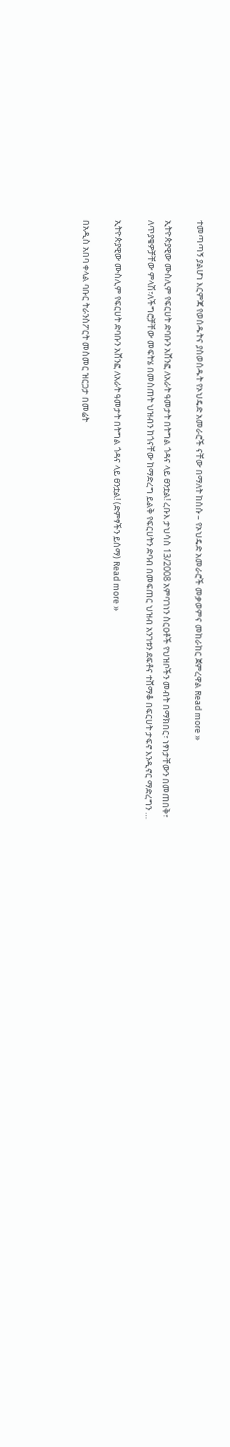ተመጣጣኝ ያልሆነ እርምጃ የወሰዱትና ያስወሰዱት የኦህዴድ አመራሮች ናቸው በማለት ከሰሱ – የኦህዴድ አመራሮች መቃወምና መከራከር ጀምረዋል Read more »

ኢትዮጵያዊው ሙስሊም የፍርሀት ድባቡን አሸንፎ ለአራት ዓመታት በትግል ጎዳና ላይ ፀንቷል! ረቡእ ታህሳስ 13/2008 አምባገነን ስርዐቶች የህዝቦችን መብት በማክበር፣ ነፃነታቸውን በመጠበቅ፣ ለጥያቄዎቻቸው ምላሽ፣ለችግሮቻቸው መፍትሄ በመስጠት ህዝብን ከጎናቸው ከማድረግ ይልቅ የፍርሀትን ድባብ በመፍጠር ህዝብ አንገቱን ደፍቶና ተሸማቆ በፍርሀት ታፍኖ እንዲኖር ማድረግን …

ኢትዮጵያዊው ሙስሊም የፍርሀት ድባቡን አሸንፎ ለአራት ዓመታት በትግል ጎዳና ላይ ፀንቷል! (ድምፃችን ይሰማ) Read more »

በአዲስ አበባ ቀላል ባቡር ትራንስፖርት መስመር ዝርጋታ በመሬት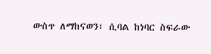ውስጥ ለማከናወን፣ ሲባል ከነባር ስፍራው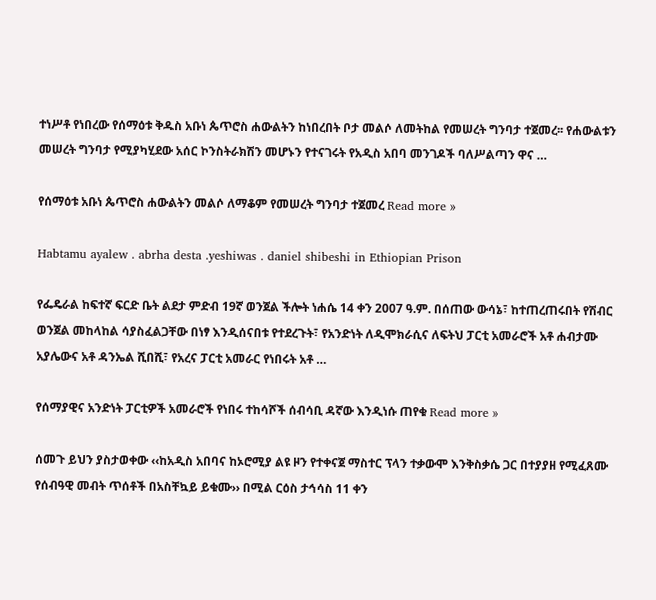ተነሥቶ የነበረው የሰማዕቱ ቅዱስ አቡነ ጴጥሮስ ሐውልትን ከነበረበት ቦታ መልሶ ለመትከል የመሠረት ግንባታ ተጀመረ፡፡ የሐውልቱን መሠረት ግንባታ የሚያካሂደው አሰር ኮንስትራክሽን መሆኑን የተናገሩት የአዲስ አበባ መንገዶች ባለሥልጣን ዋና …

የሰማዕቱ አቡነ ጴጥሮስ ሐውልትን መልሶ ለማቆም የመሠረት ግንባታ ተጀመረ Read more »

Habtamu ayalew . abrha desta .yeshiwas . daniel shibeshi in Ethiopian Prison

የፌዴራል ከፍተኛ ፍርድ ቤት ልደታ ምድብ 19ኛ ወንጀል ችሎት ነሐሴ 14 ቀን 2007 ዓ.ም. በሰጠው ውሳኔ፣ ከተጠረጠሩበት የሽብር ወንጀል መከላከል ሳያስፈልጋቸው በነፃ እንዲሰናበቱ የተደረጉት፣ የአንድነት ለዲሞክራሲና ለፍትህ ፓርቲ አመራሮች አቶ ሐብታሙ አያሌውና አቶ ዳንኤል ሺበሺ፣ የአረና ፓርቲ አመራር የነበሩት አቶ …

የሰማያዊና አንድነት ፓርቲዎች አመራሮች የነበሩ ተከሳሾች ሰብሳቢ ዳኛው እንዲነሱ ጠየቁ Read more »

ሰመጉ ይህን ያስታወቀው ‹‹ከአዲስ አበባና ከኦሮሚያ ልዩ ዞን የተቀናጀ ማስተር ፕላን ተቃውሞ እንቅስቃሴ ጋር በተያያዘ የሚፈጸሙ የሰብዓዊ መብት ጥሰቶች በአስቸኳይ ይቁሙ›› በሚል ርዕስ ታኅሳስ 11 ቀን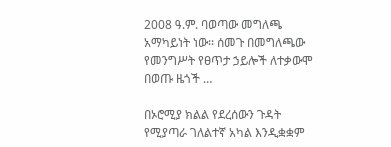2008 ዓ.ም. ባወጣው መግለጫ አማካይነት ነው፡፡ ሰመጉ በመግለጫው የመንግሥት የፀጥታ ኃይሎች ለተቃውሞ በወጡ ዜጎች …

በኦሮሚያ ክልል የደረሰውን ጉዳት የሚያጣራ ገለልተኛ አካል እንዲቋቋም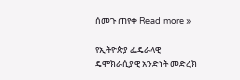ሰመጉ ጠየቀ Read more »

የኢትዮጵያ ፌዴራላዊ ዴሞክራሲያዊ አንድነት መድረክ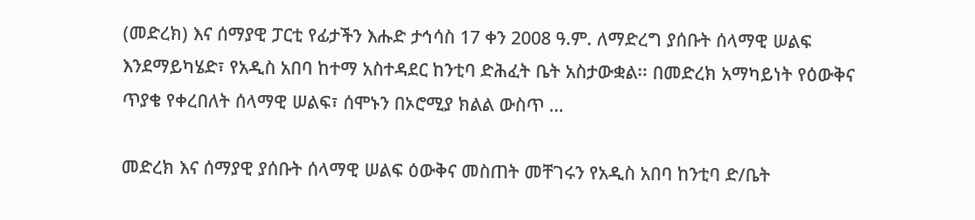(መድረክ) እና ሰማያዊ ፓርቲ የፊታችን እሑድ ታኅሳስ 17 ቀን 2008 ዓ.ም. ለማድረግ ያሰቡት ሰላማዊ ሠልፍ እንደማይካሄድ፣ የአዲስ አበባ ከተማ አስተዳደር ከንቲባ ድሕፈት ቤት አስታውቋል፡፡ በመድረክ አማካይነት የዕውቅና ጥያቄ የቀረበለት ሰላማዊ ሠልፍ፣ ሰሞኑን በኦሮሚያ ክልል ውስጥ …

መድረክ እና ሰማያዊ ያሰቡት ሰላማዊ ሠልፍ ዕውቅና መስጠት መቸገሩን የአዲስ አበባ ከንቲባ ድ/ቤት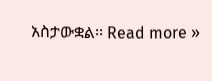አስታውቋል፡፡ Read more »